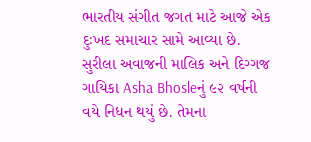ભારતીય સંગીત જગત માટે આજે એક દુઃખદ સમાચાર સામે આવ્યા છે. સુરીલા અવાજની માલિક અને દિગ્ગજ ગાયિકા Asha Bhosleનું ૯૨ વર્ષની વયે નિધન થયું છે. તેમના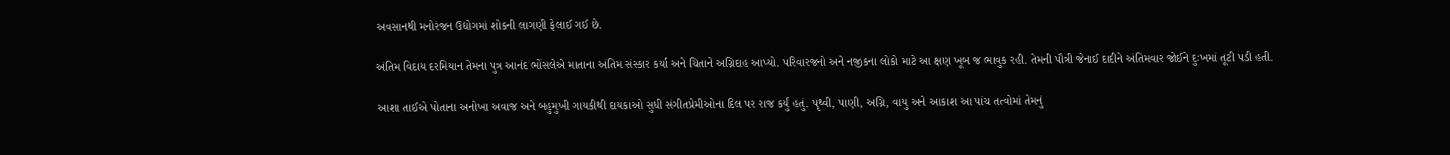અવસાનથી મનોરંજન ઉદ્યોગમાં શોકની લાગણી ફેલાઈ ગઈ છે.

અંતિમ વિદાય દરમિયાન તેમના પુત્ર આનંદ ભોંસલેએ માતાના અંતિમ સંસ્કાર કર્યા અને ચિતાને અગ્નિદાહ આપ્યો. પરિવારજનો અને નજીકના લોકો માટે આ ક્ષણ ખૂબ જ ભાવુક રહી. તેમની પૌત્રી જેનાઈ દાદીને અંતિમવાર જોઈને દુઃખમાં તૂટી પડી હતી.

આશા તાઈએ પોતાના અનોખા અવાજ અને બહુમુખી ગાયકીથી દાયકાઓ સુધી સંગીતપ્રેમીઓના દિલ પર રાજ કર્યું હતું. પૃથ્વી, પાણી, અગ્નિ, વાયુ અને આકાશ આ પાંચ તત્વોમાં તેમનું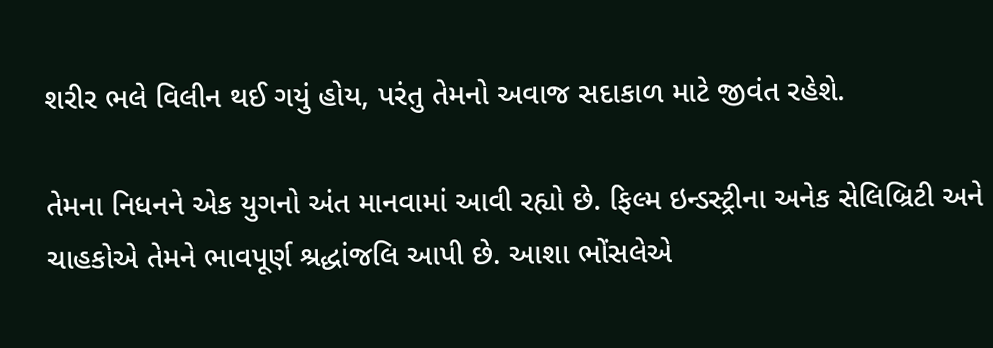શરીર ભલે વિલીન થઈ ગયું હોય, પરંતુ તેમનો અવાજ સદાકાળ માટે જીવંત રહેશે.

તેમના નિધનને એક યુગનો અંત માનવામાં આવી રહ્યો છે. ફિલ્મ ઇન્ડસ્ટ્રીના અનેક સેલિબ્રિટી અને ચાહકોએ તેમને ભાવપૂર્ણ શ્રદ્ધાંજલિ આપી છે. આશા ભોંસલેએ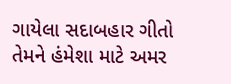ગાયેલા સદાબહાર ગીતો તેમને હંમેશા માટે અમર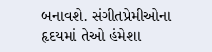બનાવશે. સંગીતપ્રેમીઓના હૃદયમાં તેઓ હંમેશા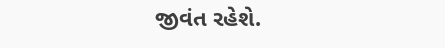જીવંત રહેશે.